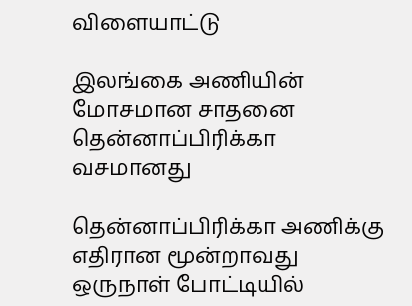விளையாட்டு

இலங்கை அணியின் மோசமான சாதனை தென்னாப்பிரிக்கா வசமானது

தென்னாப்பிரிக்கா அணிக்கு எதிரான மூன்றாவது ஒருநாள் போட்டியில்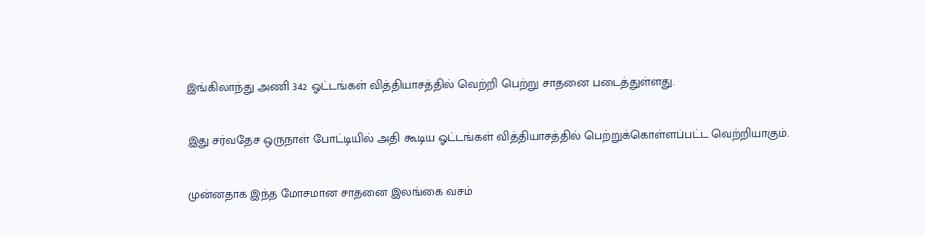இங்கிலாந்து அணி 342 ஓட்டங்கள் வித்தியாசத்தில் வெற்றி பெற்று சாதனை படைத்துள்ளது.

இது சர்வதேச ஒருநாள் போட்டியில் அதி கூடிய ஓட்டங்கள் வித்தியாசத்தில் பெற்றுக்கொள்ளப்பட்ட வெற்றியாகும்.

முன்னதாக இந்த மோசமான சாதனை இலங்கை வசம்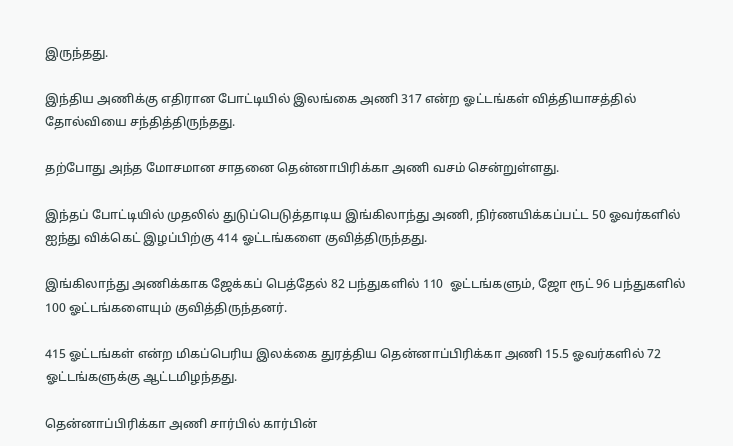இருந்தது.

இந்திய அணிக்கு எதிரான போட்டியில் இலங்கை அணி 317 என்ற ஓட்டங்கள் வித்தியாசத்தில் தோல்வியை சந்தித்திருந்தது.

தற்போது அந்த மோசமான சாதனை தென்னாபிரிக்கா அணி வசம் சென்றுள்ளது.

இந்தப் போட்டியில் முதலில் துடுப்பெடுத்தாடிய இங்கிலாந்து அணி, நிர்ணயிக்கப்பட்ட 50 ஓவர்களில் ஐந்து விக்கெட் இழப்பிற்கு 414 ஓட்டங்களை குவித்திருந்தது.

இங்கிலாந்து அணிக்காக ஜேக்கப் பெத்தேல் 82 பந்துகளில் 110  ஓட்டங்களும், ஜோ ரூட் 96 பந்துகளில் 100 ஓட்டங்களையும் குவித்திருந்தனர்.

415 ஓட்டங்கள் என்ற மிகப்பெரிய இலக்கை துரத்திய தென்னாப்பிரிக்கா அணி 15.5 ஓவர்களில் 72 ஓட்டங்களுக்கு ஆட்டமிழந்தது.

தென்னாப்பிரிக்கா அணி சார்பில் கார்பின்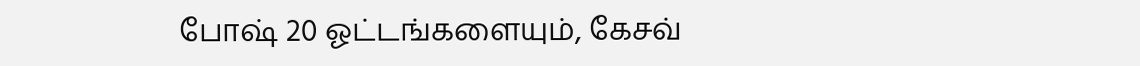போஷ் 20 ஓட்டங்களையும், கேசவ்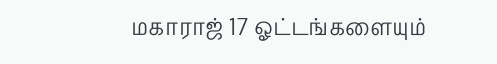மகாராஜ் 17 ஓட்டங்களையும்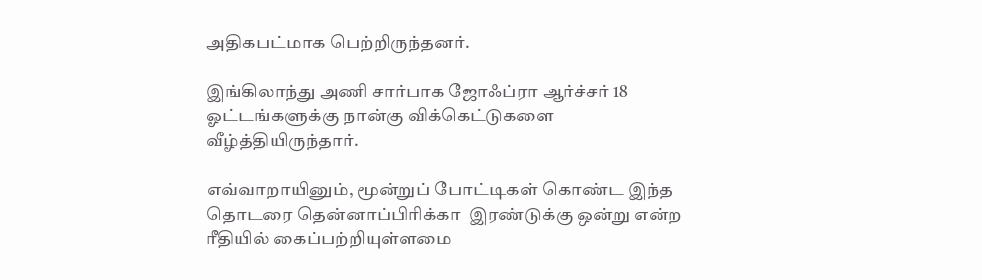அதிகபட்மாக பெற்றிருந்தனர்.

இங்கிலாந்து அணி சார்பாக ஜோஃப்ரா ஆர்ச்சர் 18 ஓட்டங்களுக்கு நான்கு விக்கெட்டுகளை வீழ்த்தியிருந்தார்.

எவ்வாறாயினும், மூன்றுப் போட்டிகள் கொண்ட இந்த தொடரை தென்னாப்பிரிக்கா  இரண்டுக்கு ஒன்று என்ற ரீதியில் கைப்பற்றியுள்ளமை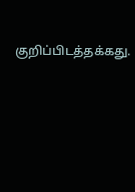குறிப்பிடத்தக்கது.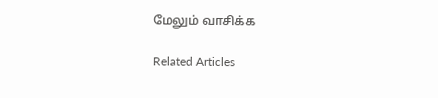மேலும் வாசிக்க

Related Articles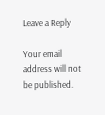Leave a Reply

Your email address will not be published.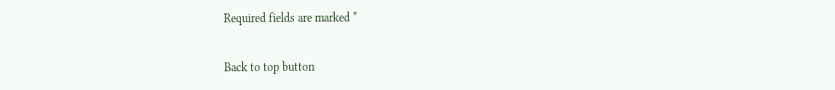Required fields are marked *

Back to top button